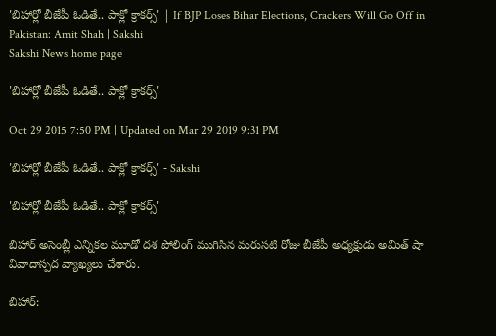'బిహార్లో బీజేపీ ఓడితే.. పాక్లో క్రాకర్స్' | If BJP Loses Bihar Elections, Crackers Will Go Off in Pakistan: Amit Shah | Sakshi
Sakshi News home page

'బిహార్లో బీజేపీ ఓడితే.. పాక్లో క్రాకర్స్'

Oct 29 2015 7:50 PM | Updated on Mar 29 2019 9:31 PM

'బిహార్లో బీజేపీ ఓడితే.. పాక్లో క్రాకర్స్' - Sakshi

'బిహార్లో బీజేపీ ఓడితే.. పాక్లో క్రాకర్స్'

బిహార్ అసెంబ్లీ ఎన్నికల మూడో దశ పోలింగ్ ముగిసిన మరుసటి రోజు బీజేపీ అధ్యక్షుడు అమిత్ షా వివాదాస్పద వ్యాఖ్యలు చేశారు.

బిహార్: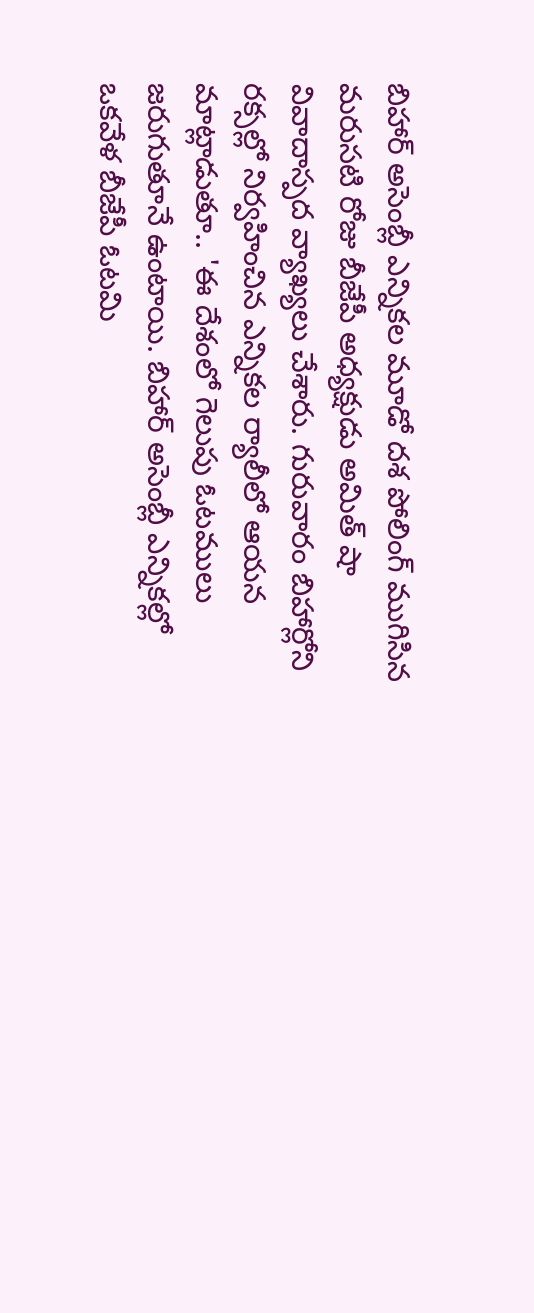బిహార్ అసెంబ్లీ ఎన్నికల మూడో దశ పోలింగ్ ముగిసిన మరుసటి రోజు బీజేపీ అధ్యక్షుడు అమిత్ షా వివాదాస్పద వ్యాఖ్యలు చేశారు. గురువారం బిహార్లోని రక్సల్లో నిర్వహించిన ఎన్నికల ర్యాలీలో ఆయన మాట్లాడుతూ.. 'ఈ దేశంలో గెలుపు ఓటములు జరుగుతూనే ఉంటాయి. బిహార్ అసెంబ్లీ ఎన్నికల్లో ఒకవేళ బీజేపీ ఓటమి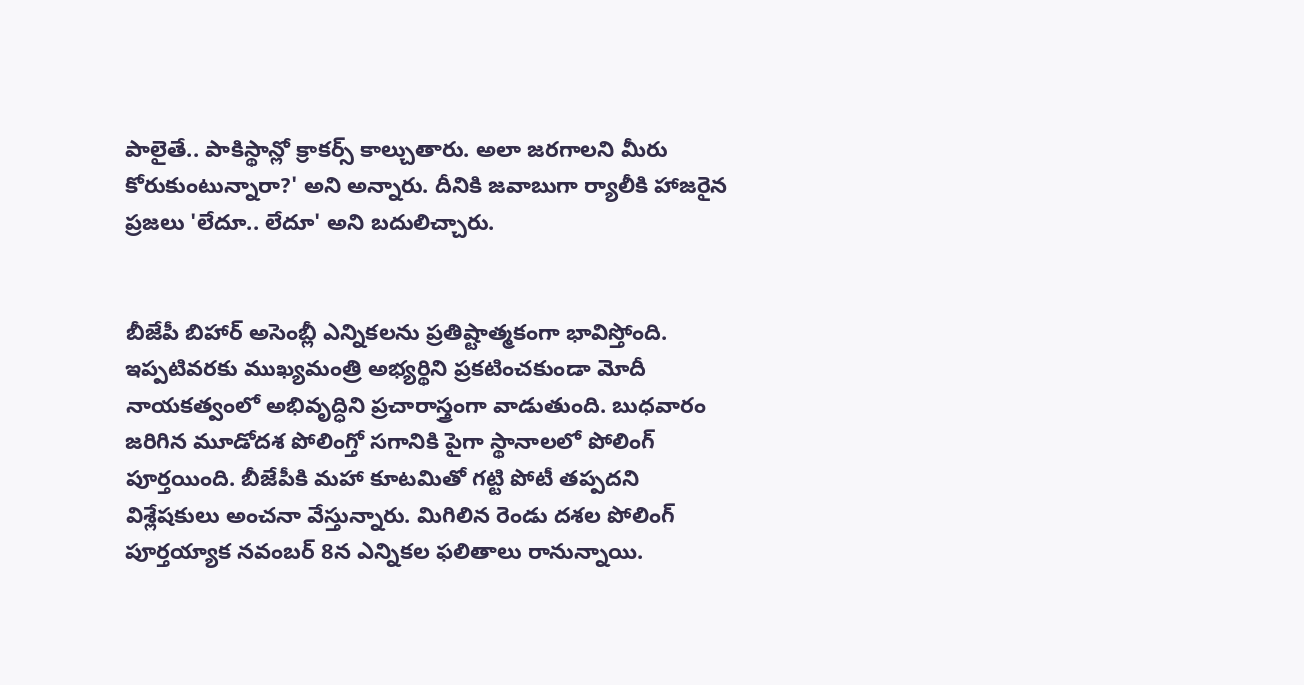పాలైతే.. పాకిస్థాన్లో క్రాకర్స్ కాల్చుతారు. అలా జరగాలని మీరు కోరుకుంటున్నారా?' అని అన్నారు. దీనికి జవాబుగా ర్యాలీకి హాజరైన ప్రజలు 'లేదూ.. లేదూ' అని బదులిచ్చారు.


బీజేపీ బిహార్ అసెంబ్లీ ఎన్నికలను ప్రతిష్టాత్మకంగా భావిస్తోంది. ఇప్పటివరకు ముఖ్యమంత్రి అభ్యర్థిని ప్రకటించకుండా మోదీ నాయకత్వంలో అభివృద్ధిని ప్రచారాస్త్రంగా వాడుతుంది. బుధవారం జరిగిన మూడోదశ పోలింగ్తో సగానికి పైగా స్థానాలలో పోలింగ్ పూర్తయింది. బీజేపీకి మహా కూటమితో గట్టి పోటీ తప్పదని విశ్లేషకులు అంచనా వేస్తున్నారు. మిగిలిన రెండు దశల పోలింగ్ పూర్తయ్యాక నవంబర్ 8న ఎన్నికల ఫలితాలు రానున్నాయి.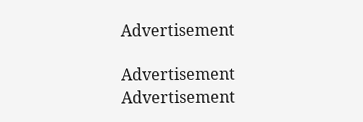Advertisement

Advertisement
Advertisement